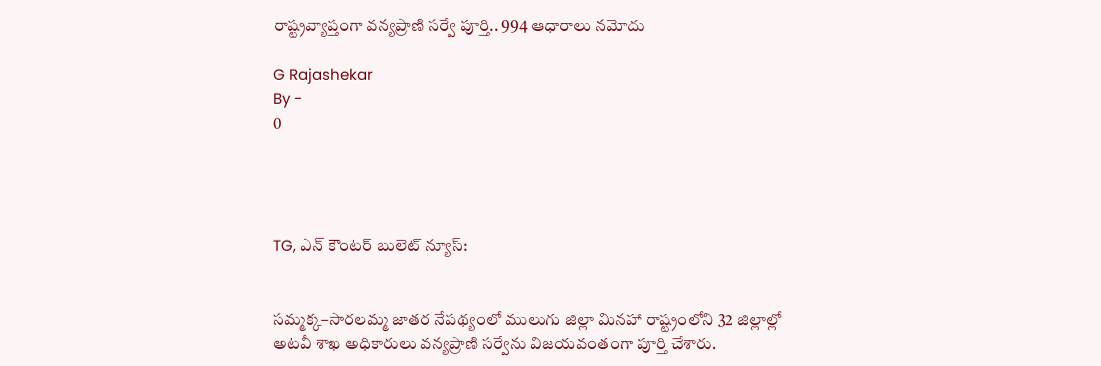రాష్ట్రవ్యాప్తంగా వన్యప్రాణి సర్వే పూర్తి.. 994 ఆధారాలు నమోదు

G Rajashekar
By -
0




TG, ఎన్ కౌంటర్ బులెట్ న్యూస్:


సమ్మక్క–సారలమ్మ జాతర నేపథ్యంలో ములుగు జిల్లా మినహా రాష్ట్రంలోని 32 జిల్లాల్లో అటవీ శాఖ అధికారులు వన్యప్రాణి సర్వేను విజయవంతంగా పూర్తి చేశారు.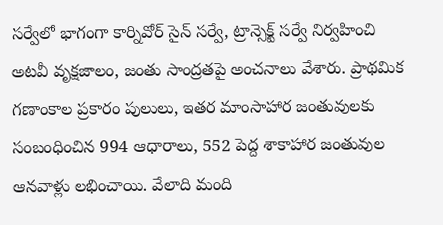సర్వేలో భాగంగా కార్నివోర్ సైన్ సర్వే, ట్రాన్సెక్ట్ సర్వే నిర్వహించి అటవీ వృక్షజాలం, జంతు సాంద్రతపై అంచనాలు వేశారు. ప్రాథమిక గణాంకాల ప్రకారం పులులు, ఇతర మాంసాహార జంతువులకు సంబంధించిన 994 ఆధారాలు, 552 పెద్ద శాకాహార జంతువుల ఆనవాళ్లు లభించాయి. వేలాది మంది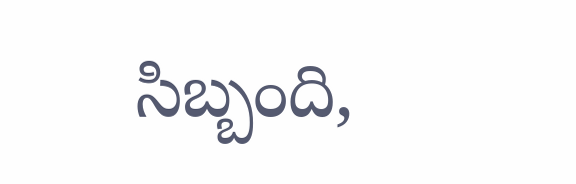సిబ్బంది,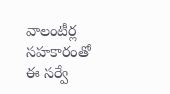వాలంటీర్ల సహకారంతో ఈ సర్వే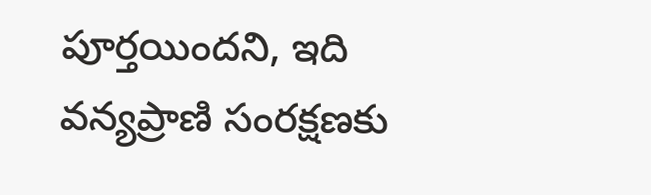పూర్తయిందని, ఇది వన్యప్రాణి సంరక్షణకు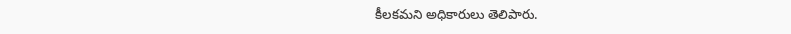కీలకమని అధికారులు తెలిపారు.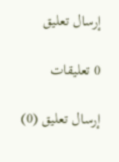إرسال تعليق

0 تعليقات

إرسال تعليق (0)